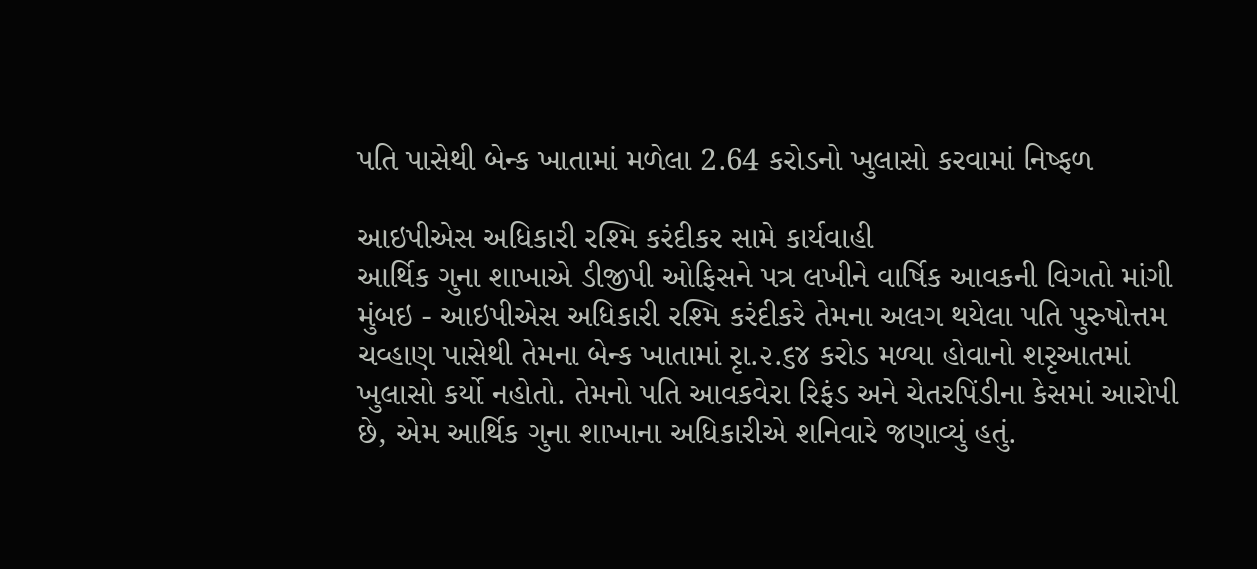પતિ પાસેથી બેન્ક ખાતામાં મળેલા 2.64 કરોડનો ખુલાસો કરવામાં નિષ્ફળ

આઇપીએસ અધિકારી રશ્મિ કરંદીકર સામે કાર્યવાહી
આર્થિક ગુના શાખાએ ડીજીપી ઓફિસને પત્ર લખીને વાર્ષિક આવકની વિગતો માંગી
મુંબઇ - આઇપીએસ અધિકારી રશ્મિ કરંદીકરે તેમના અલગ થયેલા પતિ પુરુષોત્તમ ચવ્હાણ પાસેથી તેમના બેન્ક ખાતામાં રૃા.૨.૬૪ કરોડ મળ્યા હોવાનો શરૃઆતમાં ખુલાસો કર્યો નહોતો. તેમનો પતિ આવકવેરા રિફંડ અને ચેતરપિંડીના કેસમાં આરોપી છે, એમ આર્થિક ગુના શાખાના અધિકારીએ શનિવારે જણાવ્યું હતું.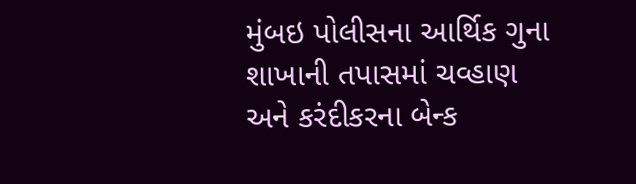મુંબઇ પોલીસના આર્થિક ગુના શાખાની તપાસમાં ચવ્હાણ અને કરંદીકરના બેન્ક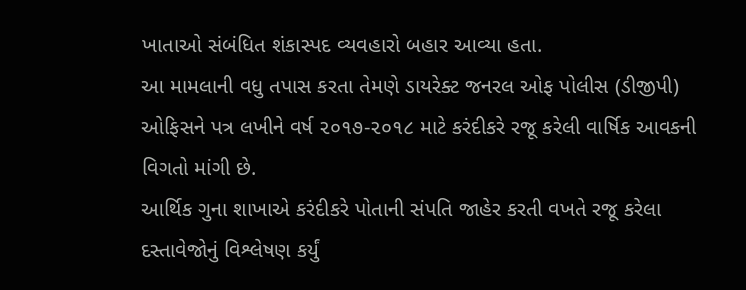ખાતાઓ સંબંધિત શંકાસ્પદ વ્યવહારો બહાર આવ્યા હતા.
આ મામલાની વધુ તપાસ કરતા તેમણે ડાયરેક્ટ જનરલ ઓફ પોલીસ (ડીજીપી) ઓફિસને પત્ર લખીને વર્ષ ૨૦૧૭-૨૦૧૮ માટે કરંદીકરે રજૂ કરેલી વાર્ષિક આવકની વિગતો માંગી છે.
આર્થિક ગુના શાખાએ કરંદીકરે પોતાની સંપતિ જાહેર કરતી વખતે રજૂ કરેલા દસ્તાવેજોનું વિશ્લેષણ કર્યું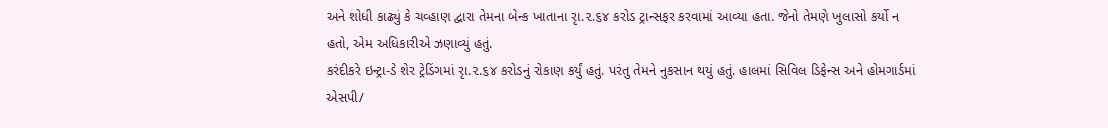અને શોધી કાઢ્યું કે ચવ્હાણ દ્વારા તેમના બેન્ક ખાતાના રૃા.૨.૬૪ કરોડ ટ્રાન્સફર કરવામાં આવ્યા હતા. જેનો તેમણે ખુલાસો કર્યો ન હતો, એમ અધિકારીએ ઝણાવ્યું હતું.
કરંદીકરે ઇન્ટ્રા-ડે શેર ટ્રેડિંગમાં રૃા.૨.૬૪ કરોડનું રોકાણ કર્યું હતું. પરંતુ તેમને નુકસાન થયું હતું. હાલમાં સિવિલ ડિફેન્સ અને હોમગાર્ડમાં એસપી/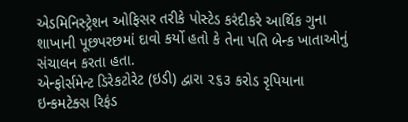એડમિનિસ્ટ્રેશન ઓફિસર તરીકે પોસ્ટેડ કરંદીકરે આર્થિક ગુના શાખાની પૂછપરછમાં દાવો કર્યો હતો કે તેના પતિ બેન્ક ખાતાઓનું સંચાલન કરતા હતા.
એન્ફોર્સમેન્ટ ડિરેકટોરેટ (ઇડી) દ્વારા ૨૬૩ કરોડ રૃપિયાના ઇન્કમટેક્સ રિફંડ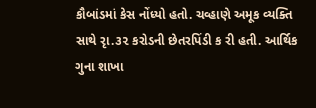કૌબાંડમાં કેસ નોંધ્યો હતો. ચવ્હાણે અમૂક વ્યક્તિ સાથે રૃા.૩૨ કરોડની છેતરપિંડી ક રી હતી. આર્થિક ગુના શાખા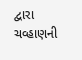દ્વારા ચવ્હાણની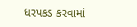ધરપકડ કરવામાં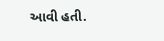આવી હતી.